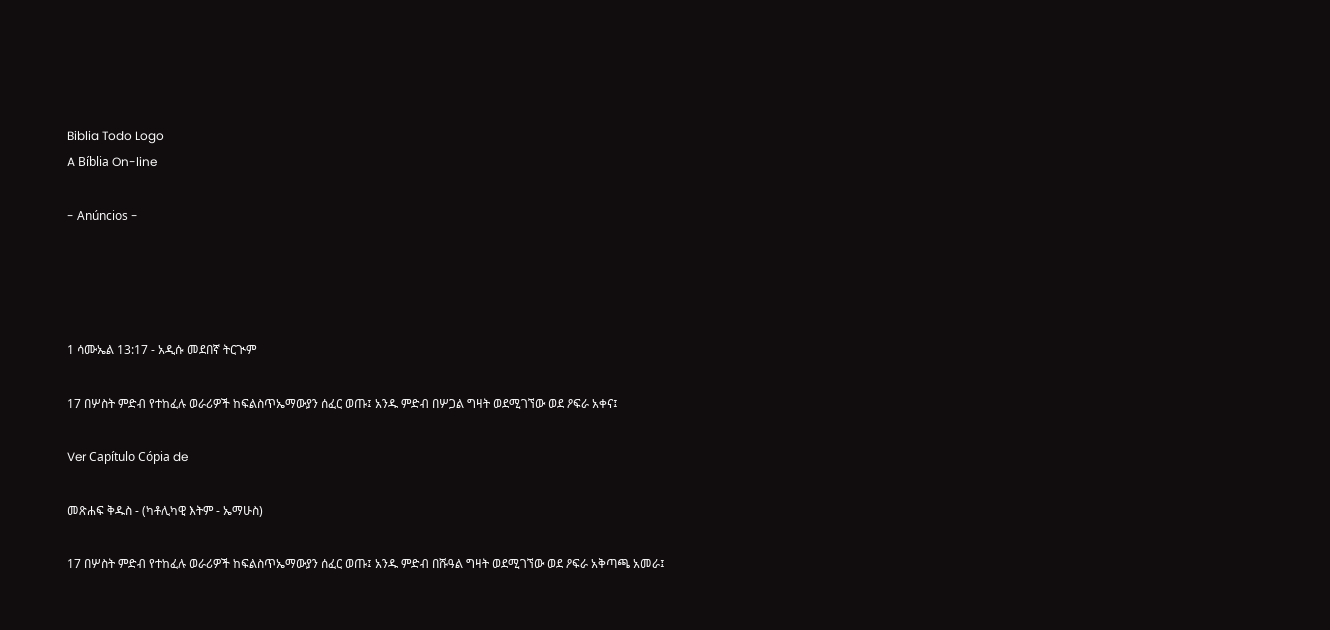Biblia Todo Logo
A Bíblia On-line

- Anúncios -




1 ሳሙኤል 13:17 - አዲሱ መደበኛ ትርጒም

17 በሦስት ምድብ የተከፈሉ ወራሪዎች ከፍልስጥኤማውያን ሰፈር ወጡ፤ አንዱ ምድብ በሦጋል ግዛት ወደሚገኘው ወደ ዖፍራ አቀና፤

Ver Capítulo Cópia de

መጽሐፍ ቅዱስ - (ካቶሊካዊ እትም - ኤማሁስ)

17 በሦስት ምድብ የተከፈሉ ወራሪዎች ከፍልስጥኤማውያን ሰፈር ወጡ፤ አንዱ ምድብ በሹዓል ግዛት ወደሚገኘው ወደ ዖፍራ አቅጣጫ አመራ፤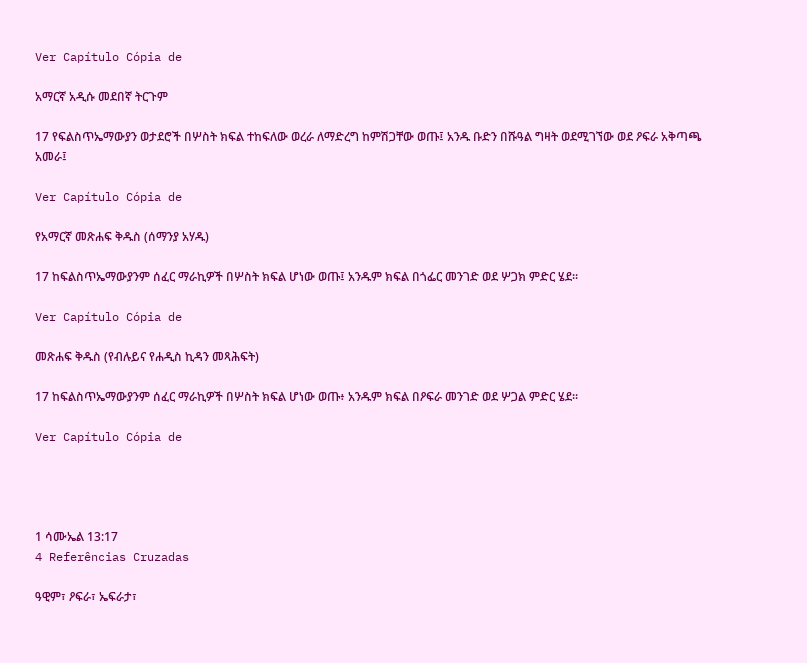Ver Capítulo Cópia de

አማርኛ አዲሱ መደበኛ ትርጉም

17 የፍልስጥኤማውያን ወታደሮች በሦስት ክፍል ተከፍለው ወረራ ለማድረግ ከምሽጋቸው ወጡ፤ አንዱ ቡድን በሹዓል ግዛት ወደሚገኘው ወደ ዖፍራ አቅጣጫ አመራ፤

Ver Capítulo Cópia de

የአማርኛ መጽሐፍ ቅዱስ (ሰማንያ አሃዱ)

17 ከፍልስጥኤማውያንም ሰፈር ማራኪዎች በሦስት ክፍል ሆነው ወጡ፤ አንዱም ክፍል በጎፌር መንገድ ወደ ሦጋክ ምድር ሄደ።

Ver Capítulo Cópia de

መጽሐፍ ቅዱስ (የብሉይና የሐዲስ ኪዳን መጻሕፍት)

17 ከፍልስጥኤማውያንም ሰፈር ማራኪዎች በሦስት ክፍል ሆነው ወጡ፥ አንዱም ክፍል በዖፍራ መንገድ ወደ ሦጋል ምድር ሄደ።

Ver Capítulo Cópia de




1 ሳሙኤል 13:17
4 Referências Cruzadas

ዓዊም፣ ዖፍራ፣ ኤፍራታ፣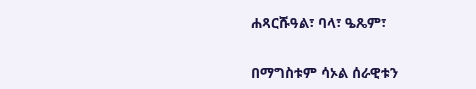ሐጻርሹዓል፣ ባላ፣ ዔጼም፣


በማግስቱም ሳኦል ሰራዊቱን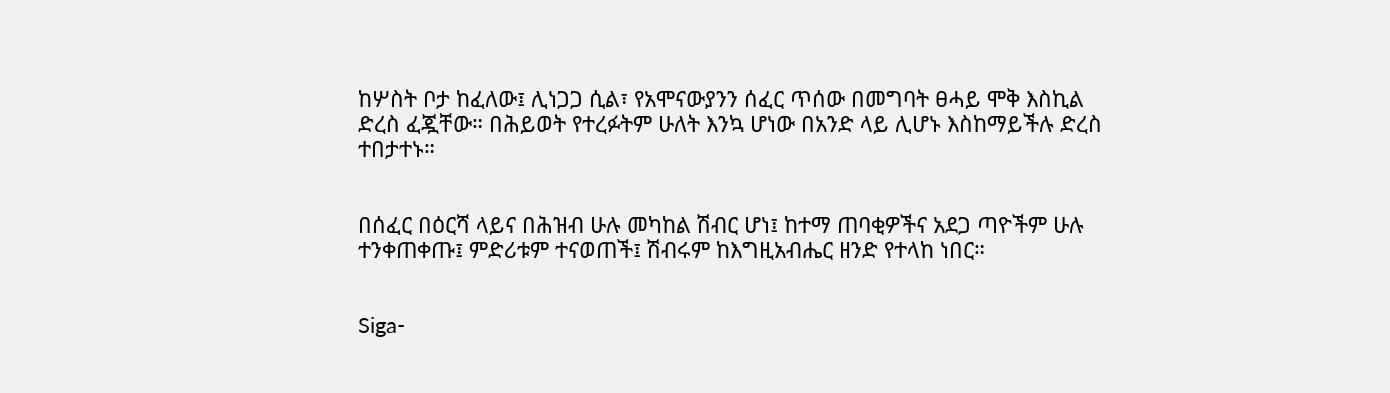ከሦስት ቦታ ከፈለው፤ ሊነጋጋ ሲል፣ የአሞናውያንን ሰፈር ጥሰው በመግባት ፀሓይ ሞቅ እስኪል ድረስ ፈጇቸው። በሕይወት የተረፉትም ሁለት እንኳ ሆነው በአንድ ላይ ሊሆኑ እስከማይችሉ ድረስ ተበታተኑ።


በሰፈር በዕርሻ ላይና በሕዝብ ሁሉ መካከል ሽብር ሆነ፤ ከተማ ጠባቂዎችና አደጋ ጣዮችም ሁሉ ተንቀጠቀጡ፤ ምድሪቱም ተናወጠች፤ ሽብሩም ከእግዚአብሔር ዘንድ የተላከ ነበር።


Siga-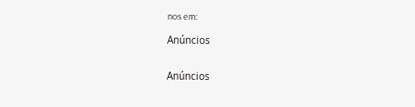nos em:

Anúncios


Anúncios